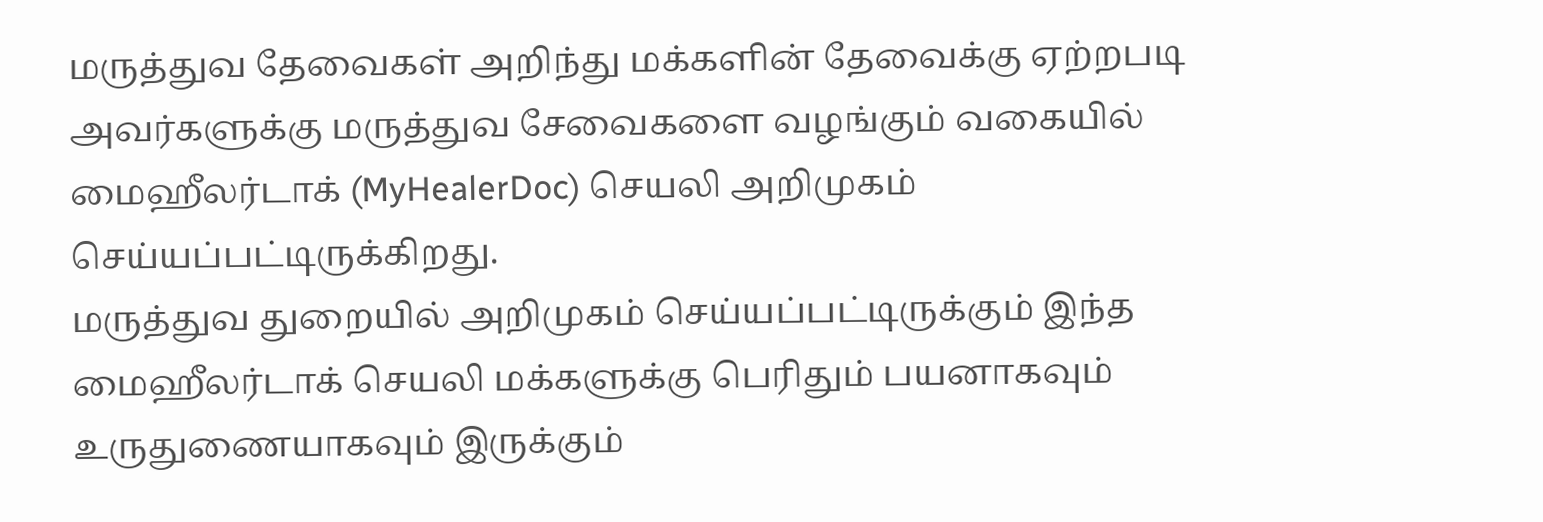மருத்துவ தேவைகள் அறிந்து மக்களின் தேவைக்கு ஏற்றபடி அவர்களுக்கு மருத்துவ சேவைகளை வழங்கும் வகையில் மைஹீலர்டாக் (MyHealerDoc) செயலி அறிமுகம் செய்யப்பட்டிருக்கிறது.
மருத்துவ துறையில் அறிமுகம் செய்யப்பட்டிருக்கும் இந்த மைஹீலர்டாக் செயலி மக்களுக்கு பெரிதும் பயனாகவும் உருதுணையாகவும் இருக்கும்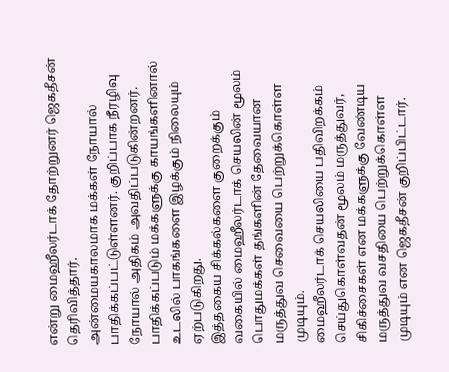என்று மைஹீலர்டாக் தோற்றுனர் ஜெகதீசன் தெரிவித்தார்.
அன்மையகாலமாக மக்கள் நோயால் பாதிக்கப்பட்டுள்ளனர். குறிப்பாக நீரழிவு நோயால் அதிகம் அவதிப்படுகின்றனர். பாதிக்கப்படும் மக்களுக்கு காயங்களினால் உடலில் பாகங்களை இழக்கும் நிலையும் ஏற்படுகிறது.
இத்தகைய சிக்கல்களை குறைக்கும் வகையில் மைஹீலர்டாக் செயலின் மூலம் பொதுமக்கள் தங்களின் தேவையான மருத்துவ செவையை பெற்றுக்கொள்ள முடியும்.
மைஹீலர்டாக் செயலியை பதிவிறக்கம் செய்துகொள்வதன் மூலம் மருத்துவர், சிகிச்சைகள் என மக்களுக்கு வேண்டிய மருத்துவ வசதியை பெற்றுக்கொள்ள முடியும் என ஜெகதீசன் குறிப்பிட்டார்.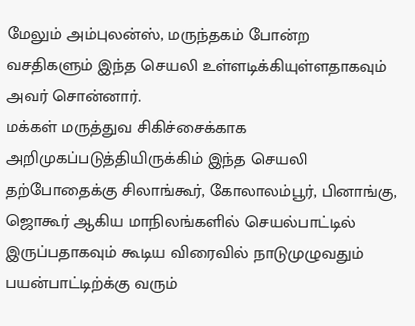மேலும் அம்புலன்ஸ், மருந்தகம் போன்ற வசதிகளும் இந்த செயலி உள்ளடிக்கியுள்ளதாகவும் அவர் சொன்னார்.
மக்கள் மருத்துவ சிகிச்சைக்காக அறிமுகப்படுத்தியிருக்கிம் இந்த செயலி தற்போதைக்கு சிலாங்கூர், கோலாலம்பூர், பினாங்கு, ஜொகூர் ஆகிய மாநிலங்களில் செயல்பாட்டில் இருப்பதாகவும் கூடிய விரைவில் நாடுமுழுவதும் பயன்பாட்டிற்க்கு வரும்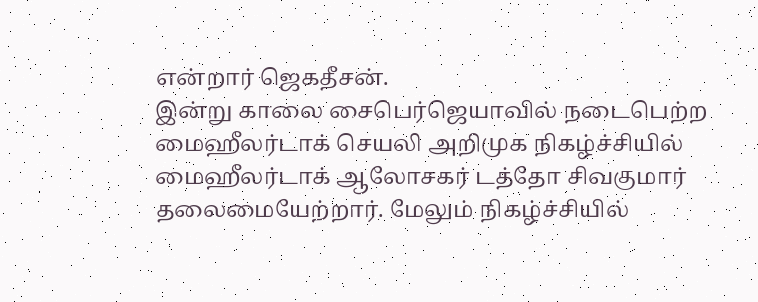என்றார் ஜெகதீசன்.
இன்று காலை சைபெர்ஜெயாவில் நடைபெற்ற மைஹீலர்டாக் செயலி அறிமுக நிகழ்ச்சியில் மைஹீலர்டாக் ஆலோசகர் டத்தோ சிவகுமார் தலைமையேற்றார். மேலும் நிகழ்ச்சியில்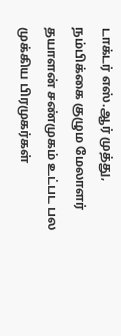டாக்டர் எஸ்.ஆர் முத்து, நம்பிக்கை குழும மேலாளர் தயாளன் சண்முகம் உட்பட பல முக்கிய பிரமுகர்கள்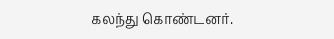கலந்து கொண்டனர்.